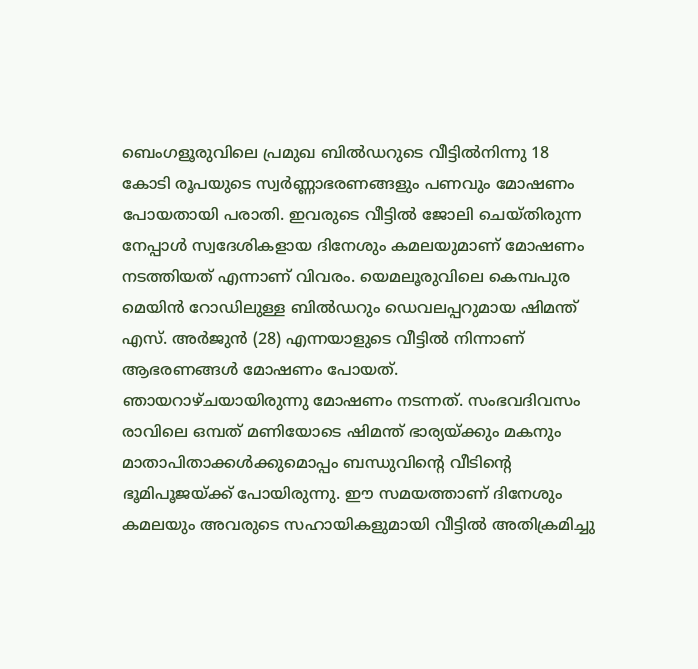ബെംഗളൂരുവിലെ പ്രമുഖ ബിൽഡറുടെ വീട്ടിൽനിന്നു 18 കോടി രൂപയുടെ സ്വർണ്ണാഭരണങ്ങളും പണവും മോഷണം പോയതായി പരാതി. ഇവരുടെ വീട്ടിൽ ജോലി ചെയ്തിരുന്ന നേപ്പാൾ സ്വദേശികളായ ദിനേശും കമലയുമാണ് മോഷണം നടത്തിയത് എന്നാണ് വിവരം. യെമലൂരുവിലെ കെമ്പപുര മെയിൻ റോഡിലുള്ള ബിൽഡറും ഡെവലപ്പറുമായ ഷിമന്ത് എസ്. അർജുൻ (28) എന്നയാളുടെ വീട്ടിൽ നിന്നാണ് ആഭരണങ്ങൾ മോഷണം പോയത്.
ഞായറാഴ്ചയായിരുന്നു മോഷണം നടന്നത്. സംഭവദിവസം രാവിലെ ഒമ്പത് മണിയോടെ ഷിമന്ത് ഭാര്യയ്ക്കും മകനും മാതാപിതാക്കൾക്കുമൊപ്പം ബന്ധുവിന്റെ വീടിന്റെ ഭൂമിപൂജയ്ക്ക് പോയിരുന്നു. ഈ സമയത്താണ് ദിനേശും കമലയും അവരുടെ സഹായികളുമായി വീട്ടിൽ അതിക്രമിച്ചു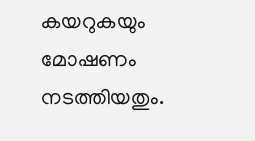കയറുകയും മോഷണം നടത്തിയതും.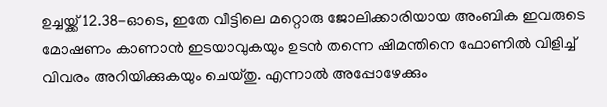ഉച്ചയ്ക്ക് 12.38-ഓടെ, ഇതേ വീട്ടിലെ മറ്റൊരു ജോലിക്കാരിയായ അംബിക ഇവരുടെ മോഷണം കാണാൻ ഇടയാവുകയും ഉടൻ തന്നെ ഷിമന്തിനെ ഫോണിൽ വിളിച്ച് വിവരം അറിയിക്കുകയും ചെയ്തു. എന്നാൽ അപ്പോഴേക്കും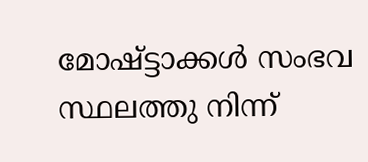മോഷ്ട്ടാക്കൾ സംഭവ സ്ഥലത്തു നിന്ന്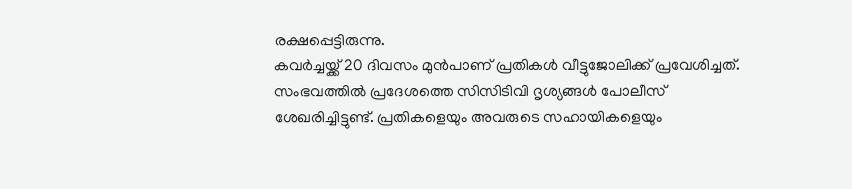രക്ഷപ്പെട്ടിരുന്നു.
കവർച്ചയ്ക്ക് 20 ദിവസം മുൻപാണ് പ്രതികൾ വീട്ടുജോലിക്ക് പ്രവേശിച്ചത്. സംഭവത്തിൽ പ്രദേശത്തെ സിസിടിവി ദൃശ്യങ്ങൾ പോലീസ് ശേഖരിച്ചിട്ടുണ്ട്. പ്രതികളെയും അവരുടെ സഹായികളെയും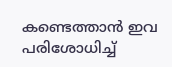കണ്ടെത്താൻ ഇവ പരിശോധിച്ച്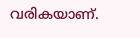വരികയാണ്.